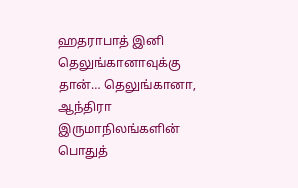ஹதராபாத் இனி தெலுங்கானாவுக்கு தான்… தெலுங்கானா, ஆந்திரா இருமாநிலங்களின் பொதுத்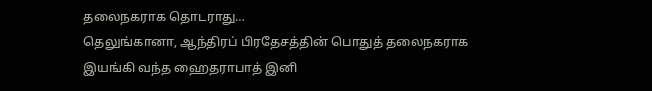தலைநகராக தொடராது…
தெலுங்கானா, ஆந்திரப் பிரதேசத்தின் பொதுத் தலைநகராக இயங்கி வந்த ஹைதராபாத் இனி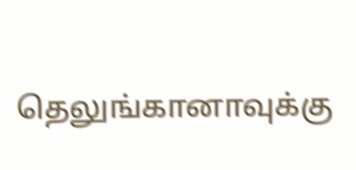தெலுங்கானாவுக்கு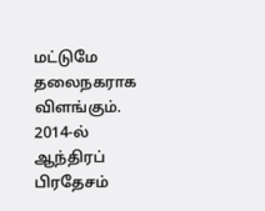மட்டுமே தலைநகராக விளங்கும். 2014-ல் ஆந்திரப் பிரதேசம்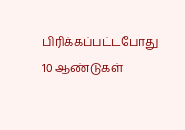பிரிக்கப்பட்டபோது 10 ஆண்டுகள்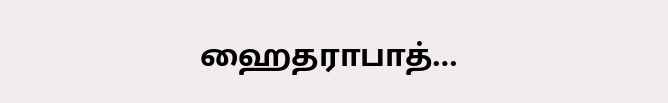ஹைதராபாத்…